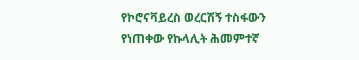የኮሮናቫይረስ ወረርሽኝ ተስፋውን የነጠቀው የኩላሊት ሕመምተኛ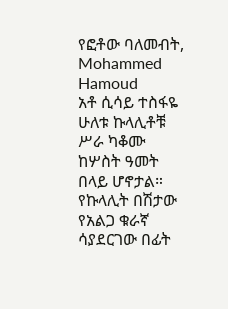የፎቶው ባለመብት, Mohammed Hamoud
አቶ ሲሳይ ተስፋዬ ሁለቱ ኩላሊቶቹ ሥራ ካቆሙ ከሦስት ዓመት በላይ ሆኖታል። የኩላሊት በሽታው የአልጋ ቁራኛ ሳያደርገው በፊት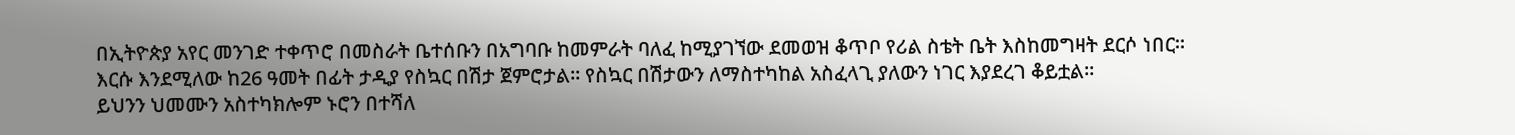በኢትዮጵያ አየር መንገድ ተቀጥሮ በመስራት ቤተሰቡን በአግባቡ ከመምራት ባለፈ ከሚያገኘው ደመወዝ ቆጥቦ የሪል ስቴት ቤት እስከመግዛት ደርሶ ነበር።
እርሱ እንደሚለው ከ26 ዓመት በፊት ታዲያ የስኳር በሽታ ጀምሮታል። የስኳር በሽታውን ለማስተካከል አስፈላጊ ያለውን ነገር እያደረገ ቆይቷል።
ይህንን ህመሙን አስተካክሎም ኑሮን በተሻለ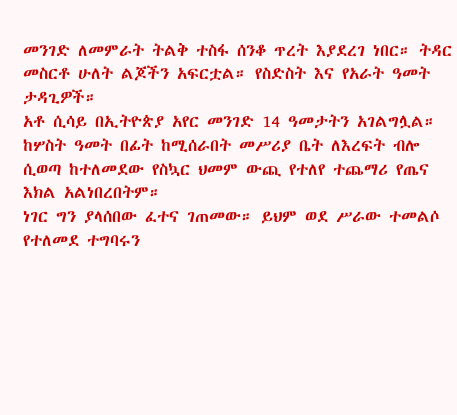መንገድ ለመምራት ትልቅ ተስፋ ሰንቆ ጥረት እያደረገ ነበር። ትዳር መስርቶ ሁለት ልጆችን አፍርቷል። የስድስት እና የአራት ዓመት ታዳጊዎች።
አቶ ሲሳይ በኢትዮጵያ አየር መንገድ 14 ዓመታትን አገልግሏል። ከሦስት ዓመት በፊት ከሚሰራበት መሥሪያ ቤት ለእረፍት ብሎ ሲወጣ ከተለመደው የስኳር ህመም ውጪ የተለየ ተጨማሪ የጤና እክል አልነበረበትም።
ነገር ግን ያላሰበው ፈተና ገጠመው። ይህም ወደ ሥራው ተመልሶ የተለመደ ተግባሩን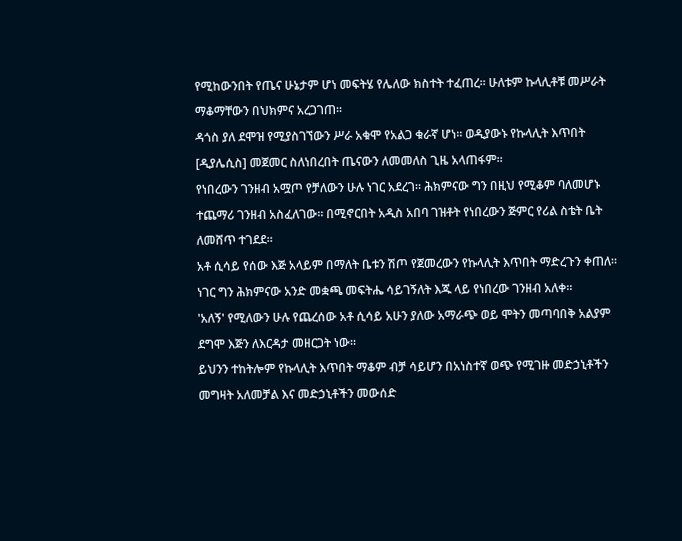የሚከውንበት የጤና ሁኔታም ሆነ መፍትሄ የሌለው ክስተት ተፈጠረ። ሁለቱም ኩላሊቶቹ መሥራት ማቆማቸውን በህክምና አረጋገጠ።
ዳጎስ ያለ ደሞዝ የሚያስገኘውን ሥራ አቁሞ የአልጋ ቁራኛ ሆነ። ወዲያውኑ የኩላሊት እጥበት [ዲያሌሲስ] መጀመር ስለነበረበት ጤናውን ለመመለስ ጊዜ አላጠፋም።
የነበረውን ገንዘብ አሟጦ የቻለውን ሁሉ ነገር አደረገ። ሕክምናው ግን በዚህ የሚቆም ባለመሆኑ ተጨማሪ ገንዘብ አስፈለገው። በሚኖርበት አዲስ አበባ ገዝቶት የነበረውን ጅምር የሪል ስቴት ቤት ለመሸጥ ተገደደ።
አቶ ሲሳይ የሰው እጅ አላይም በማለት ቤቱን ሽጦ የጀመረውን የኩላሊት እጥበት ማድረጉን ቀጠለ። ነገር ግን ሕክምናው አንድ መቋጫ መፍትሔ ሳይገኝለት እጁ ላይ የነበረው ገንዘብ አለቀ።
'አለኝ' የሚለውን ሁሉ የጨረሰው አቶ ሲሳይ አሁን ያለው አማራጭ ወይ ሞትን መጣባበቅ አልያም ደግሞ እጅን ለእርዳታ መዘርጋት ነው።
ይህንን ተከትሎም የኩላሊት እጥበት ማቆም ብቻ ሳይሆን በአነስተኛ ወጭ የሚገዙ መድኃኒቶችን መግዛት አለመቻል እና መድኃኒቶችን መውሰድ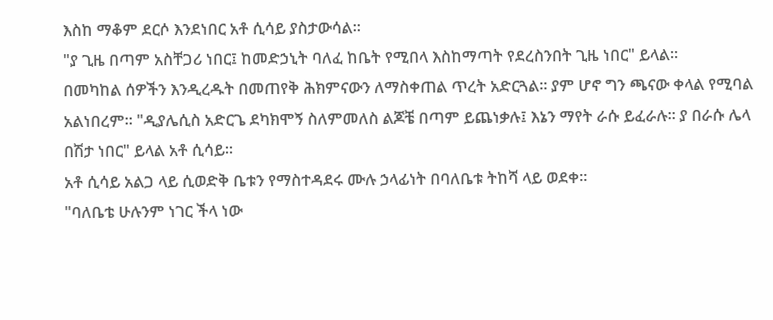እስከ ማቆም ደርሶ እንደነበር አቶ ሲሳይ ያስታውሳል።
"ያ ጊዜ በጣም አስቸጋሪ ነበር፤ ከመድኃኒት ባለፈ ከቤት የሚበላ እስከማጣት የደረስንበት ጊዜ ነበር" ይላል።
በመካከል ሰዎችን እንዲረዱት በመጠየቅ ሕክምናውን ለማስቀጠል ጥረት አድርጓል። ያም ሆኖ ግን ጫናው ቀላል የሚባል አልነበረም። "ዲያሌሲስ አድርጌ ደካክሞኝ ስለምመለስ ልጆቼ በጣም ይጨነቃሉ፤ እኔን ማየት ራሱ ይፈራሉ። ያ በራሱ ሌላ በሽታ ነበር" ይላል አቶ ሲሳይ።
አቶ ሲሳይ አልጋ ላይ ሲወድቅ ቤቱን የማስተዳደሩ ሙሉ ኃላፊነት በባለቤቱ ትከሻ ላይ ወደቀ።
"ባለቤቴ ሁሉንም ነገር ችላ ነው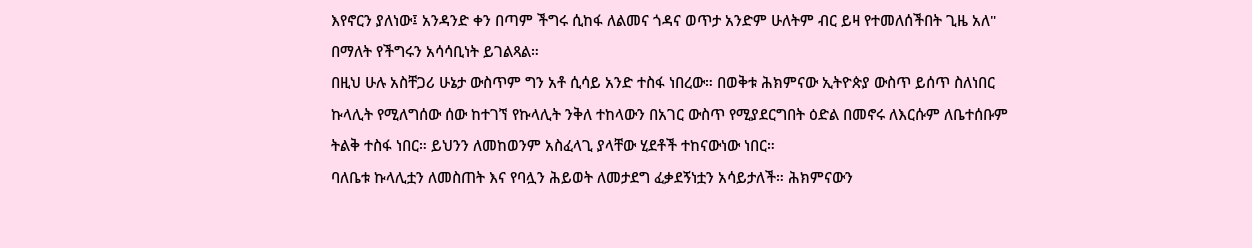እየኖርን ያለነው፤ አንዳንድ ቀን በጣም ችግሩ ሲከፋ ለልመና ጎዳና ወጥታ አንድም ሁለትም ብር ይዛ የተመለሰችበት ጊዜ አለ" በማለት የችግሩን አሳሳቢነት ይገልጻል።
በዚህ ሁሉ አስቸጋሪ ሁኔታ ውስጥም ግን አቶ ሲሳይ አንድ ተስፋ ነበረው። በወቅቱ ሕክምናው ኢትዮጵያ ውስጥ ይሰጥ ስለነበር ኩላሊት የሚለግሰው ሰው ከተገኘ የኩላሊት ንቅለ ተከላውን በአገር ውስጥ የሚያደርግበት ዕድል በመኖሩ ለእርሱም ለቤተሰቡም ትልቅ ተስፋ ነበር። ይህንን ለመከወንም አስፈላጊ ያላቸው ሂደቶች ተከናውነው ነበር።
ባለቤቱ ኩላሊቷን ለመስጠት እና የባሏን ሕይወት ለመታደግ ፈቃደኝነቷን አሳይታለች። ሕክምናውን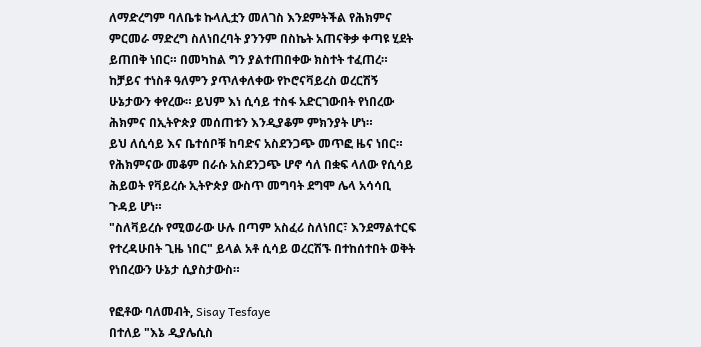ለማድረግም ባለቤቱ ኩላሊቷን መለገስ እንደምትችል የሕክምና ምርመራ ማድረግ ስለነበረባት ያንንም በስኬት አጠናቅቃ ቀጣዩ ሂደት ይጠበቅ ነበር። በመካከል ግን ያልተጠበቀው ክስተት ተፈጠረ።
ከቻይና ተነስቶ ዓለምን ያጥለቀለቀው የኮሮናቫይረስ ወረርሽኝ ሁኔታውን ቀየረው። ይህም እነ ሲሳይ ተስፋ አድርገውበት የነበረው ሕክምና በኢትዮጵያ መሰጠቱን እንዲያቆም ምክንያት ሆነ።
ይህ ለሲሳይ እና ቤተሰቦቹ ከባድና አስደንጋጭ መጥፎ ዜና ነበር። የሕክምናው መቆም በራሱ አስደንጋጭ ሆኖ ሳለ በቋፍ ላለው የሲሳይ ሕይወት የቫይረሱ ኢትዮጵያ ውስጥ መግባት ደግሞ ሌላ አሳሳቢ ጉዳይ ሆነ።
"ስለቫይረሱ የሚወራው ሁሉ በጣም አስፈሪ ስለነበር፣ እንደማልተርፍ የተረዳሁበት ጊዜ ነበር" ይላል አቶ ሲሳይ ወረርሽኙ በተከሰተበት ወቅት የነበረውን ሁኔታ ሲያስታውስ።

የፎቶው ባለመብት, Sisay Tesfaye
በተለይ "እኔ ዲያሌሲስ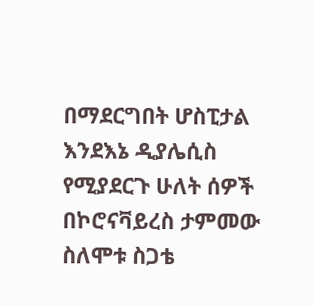በማደርግበት ሆስፒታል እንደእኔ ዲያሌሲስ የሚያደርጉ ሁለት ሰዎች በኮሮናቫይረስ ታምመው ስለሞቱ ስጋቴ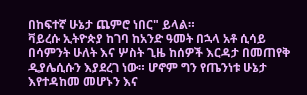በከፍተኛ ሁኔታ ጨምሮ ነበር" ይላል።
ቫይረሱ ኢትዮጵያ ከገባ ከአንድ ዓመት በኋላ አቶ ሲሳይ በሳምንት ሁለት እና ሦስት ጊዜ ከሰዎች እርዳታ በመጠየቅ ዲያሌሲሱን እያደረገ ነው። ሆኖም ግን የጤንነቱ ሁኔታ እየተዳከመ መሆኑን እና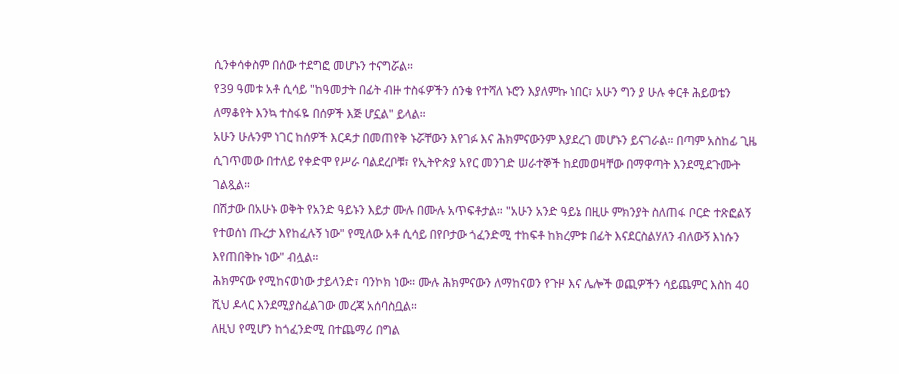ሲንቀሳቀስም በሰው ተደግፎ መሆኑን ተናግሯል።
የ39 ዓመቱ አቶ ሲሳይ "ከዓመታት በፊት ብዙ ተስፋዎችን ሰንቄ የተሻለ ኑሮን እያለምኩ ነበር፣ አሁን ግን ያ ሁሉ ቀርቶ ሕይወቴን ለማቆየት እንኳ ተስፋዬ በሰዎች እጅ ሆኗል" ይላል።
አሁን ሁሉንም ነገር ከሰዎች እርዳታ በመጠየቅ ኑሯቸውን እየገፉ እና ሕክምናውንም እያደረገ መሆኑን ይናገራል። በጣም አስከፊ ጊዜ ሲገጥመው በተለይ የቀድሞ የሥራ ባልደረቦቹ፣ የኢትዮጵያ አየር መንገድ ሠራተኞች ከደመወዛቸው በማዋጣት እንደሚደጉሙት ገልጿል።
በሽታው በአሁኑ ወቅት የአንድ ዓይኑን እይታ ሙሉ በሙሉ አጥፍቶታል። "አሁን አንድ ዓይኔ በዚሁ ምክንያት ስለጠፋ ቦርድ ተጽፎልኝ የተወሰነ ጡረታ እየከፈሉኝ ነው" የሚለው አቶ ሲሳይ በየቦታው ጎፈንድሚ ተከፍቶ ከክረምቱ በፊት እናደርስልሃለን ብለውኝ እነሱን እየጠበቅኩ ነው" ብሏል።
ሕክምናው የሚከናወነው ታይላንድ፣ ባንኮክ ነው። ሙሉ ሕክምናውን ለማከናወን የጉዞ እና ሌሎች ወጪዎችን ሳይጨምር እስከ 40 ሺህ ዶላር እንደሚያስፈልገው መረጃ አሰባስቧል።
ለዚህ የሚሆን ከጎፈንድሚ በተጨማሪ በግል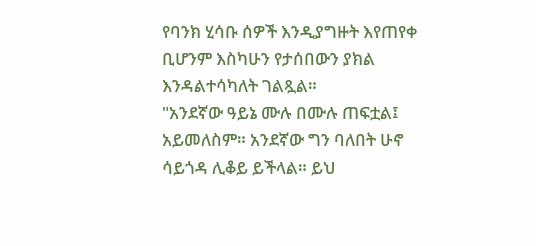የባንክ ሂሳቡ ሰዎች እንዲያግዙት እየጠየቀ ቢሆንም እስካሁን የታሰበውን ያክል እንዳልተሳካለት ገልጿል።
"አንደኛው ዓይኔ ሙሉ በሙሉ ጠፍቷል፤ አይመለስም። አንደኛው ግን ባለበት ሁኖ ሳይጎዳ ሊቆይ ይችላል። ይህ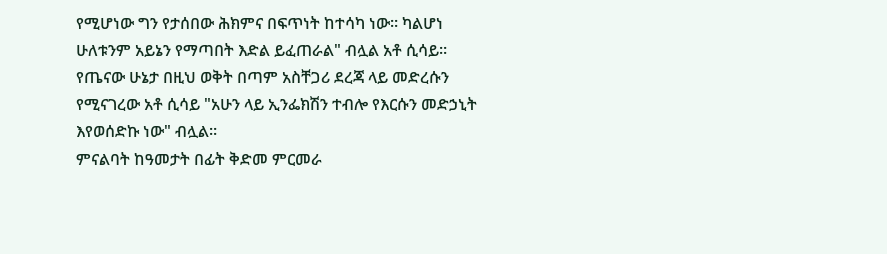የሚሆነው ግን የታሰበው ሕክምና በፍጥነት ከተሳካ ነው። ካልሆነ ሁለቱንም አይኔን የማጣበት እድል ይፈጠራል" ብሏል አቶ ሲሳይ።
የጤናው ሁኔታ በዚህ ወቅት በጣም አስቸጋሪ ደረጃ ላይ መድረሱን የሚናገረው አቶ ሲሳይ "አሁን ላይ ኢንፌክሽን ተብሎ የእርሱን መድኃኒት እየወሰድኩ ነው" ብሏል።
ምናልባት ከዓመታት በፊት ቅድመ ምርመራ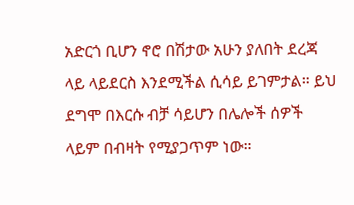አድርጎ ቢሆን ኖሮ በሽታው አሁን ያለበት ደረጃ ላይ ላይደርስ እንደሚችል ሲሳይ ይገምታል። ይህ ደግሞ በእርሱ ብቻ ሳይሆን በሌሎች ሰዎች ላይም በብዛት የሚያጋጥም ነው።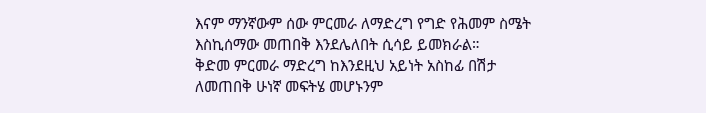እናም ማንኛውም ሰው ምርመራ ለማድረግ የግድ የሕመም ስሜት እስኪሰማው መጠበቅ እንደሌለበት ሲሳይ ይመክራል።
ቅድመ ምርመራ ማድረግ ከእንደዚህ አይነት አስከፊ በሽታ ለመጠበቅ ሁነኛ መፍትሄ መሆኑንም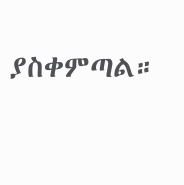ያስቀምጣል።